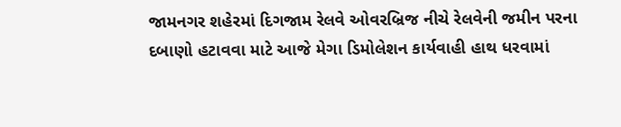જામનગર શહેરમાં દિગજામ રેલવે ઓવરબ્રિજ નીચે રેલવેની જમીન પરના દબાણો હટાવવા માટે આજે મેગા ડિમોલેશન કાર્યવાહી હાથ ધરવામાં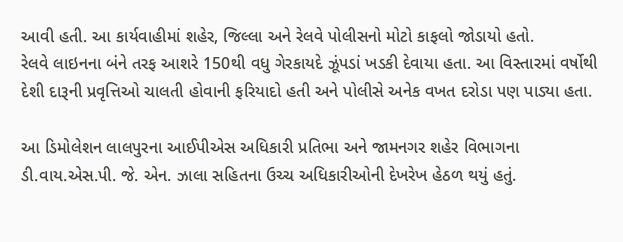આવી હતી. આ કાર્યવાહીમાં શહેર, જિલ્લા અને રેલવે પોલીસનો મોટો કાફલો જોડાયો હતો.
રેલવે લાઇનના બંને તરફ આશરે 150થી વધુ ગેરકાયદે ઝૂંપડાં ખડકી દેવાયા હતા. આ વિસ્તારમાં વર્ષોથી દેશી દારૂની પ્રવૃત્તિઓ ચાલતી હોવાની ફરિયાદો હતી અને પોલીસે અનેક વખત દરોડા પણ પાડ્યા હતા.

આ ડિમોલેશન લાલપુરના આઈપીએસ અધિકારી પ્રતિભા અને જામનગર શહેર વિભાગના ડી.વાય.એસ.પી. જે. એન. ઝાલા સહિતના ઉચ્ચ અધિકારીઓની દેખરેખ હેઠળ થયું હતું.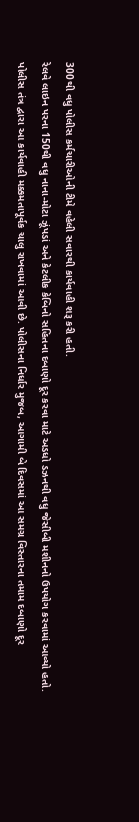300થી વધુ પોલીસ કર્મચારીઓની ટીમે વહેલી સવારથી કાર્યવાહી શરૂ કરી હતી.
રેલવે લાઇન પરના 150થી વધુ નાના-મોટા ઝૂંપડાં અને કેટલીક કેબિનો સહિતના દબાણો દૂર કરવા માટે અડધો ડઝનથી વધુ જેસીબી મશીનનો ઉપયોગ કરવામાં આવ્યો હતો.
પોલીસ તંત્ર દ્વારા આ કાર્યવાહી મક્કમતાપૂર્વક ચાલુ રાખવામાં આવી છે. પોલીસના નિર્ધાર મુજબ, આગામી બે દિવસમાં આ સમગ્ર વિસ્તારના તમામ દબાણો દૂર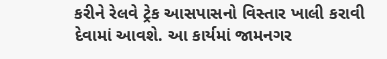કરીને રેલવે ટ્રેક આસપાસનો વિસ્તાર ખાલી કરાવી દેવામાં આવશે. આ કાર્યમાં જામનગર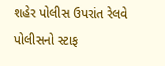શહેર પોલીસ ઉપરાંત રેલવે પોલીસનો સ્ટાફ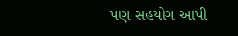પણ સહયોગ આપી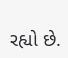રહ્યો છે.